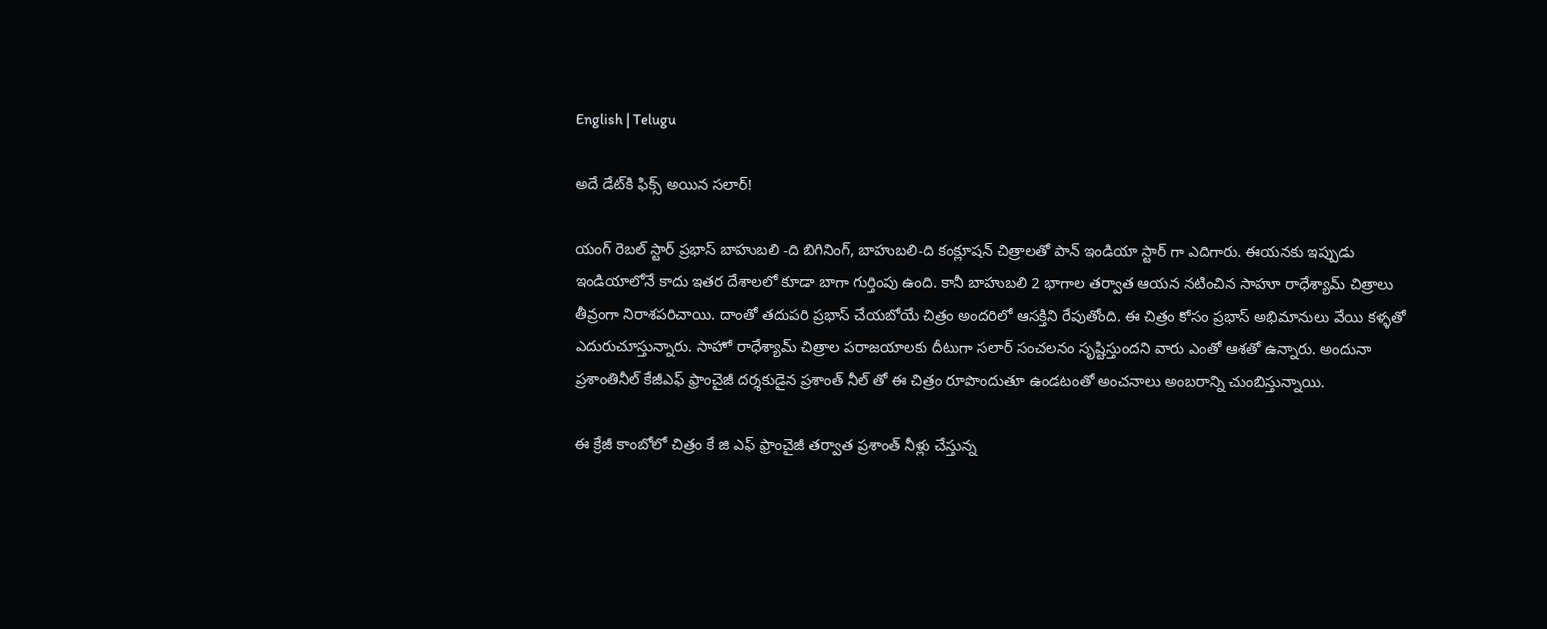English | Telugu

అదే డేట్‌కి ఫిక్స్ అయిన సలార్!

యంగ్ రెబల్ స్టార్ ప్రభాస్ బాహుబలి -ది బిగినింగ్, బాహుబలి-ది కంక్లూషన్ చిత్రాలతో పాన్ ఇండియా స్టార్ గా ఎదిగారు. ఈయనకు ఇప్పుడు ఇండియాలోనే కాదు ఇతర దేశాలలో కూడా బాగా గుర్తింపు ఉంది. కానీ బాహుబలి 2 భాగాల తర్వాత ఆయన నటించిన సాహూ రాధేశ్యామ్ చిత్రాలు తీవ్రంగా నిరాశపరిచాయి. దాంతో తదుపరి ప్రభాస్ చేయబోయే చిత్రం అందరిలో ఆసక్తిని రేపుతోంది. ఈ చిత్రం కోసం ప్రభాస్ అభిమానులు వేయి కళ్ళతో ఎదురుచూస్తున్నారు. సాహో రాధేశ్యామ్ చిత్రాల పరాజయాలకు దీటుగా స‌లార్ సంచలనం సృష్టిస్తుందని వారు ఎంతో ఆశతో ఉన్నారు. అందునా ప్రశాంతినీల్ కేజీఎఫ్ ఫ్రాంచైజీ ద‌ర్శ‌కుడైన ప్ర‌శాంత్ నీల్ తో ఈ చిత్రం రూపొందుతూ ఉండ‌టంతో అంచ‌నాలు అంబ‌రాన్ని చుంబిస్తున్నాయి.

ఈ క్రేజీ కాంబోలో చిత్రం కే జి ఎఫ్ ఫ్రాంచైజీ తర్వాత ప్రశాంత్ నీళ్లు చేస్తున్న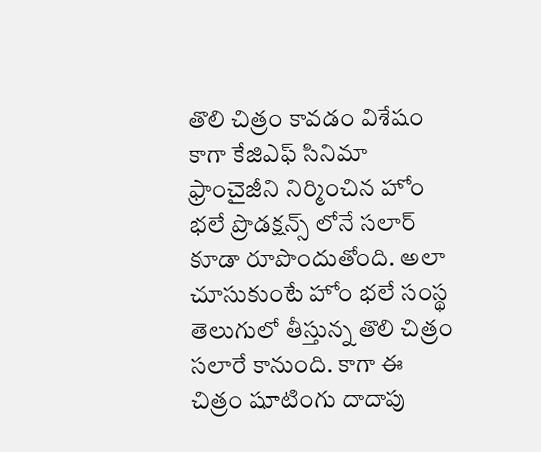తొలి చిత్రం కావడం విశేషం కాగా కేజిఎఫ్ సినిమా ఫ్రాంచైజీని నిర్మించిన హోం భలే ప్రొడక్షన్స్ లోనే సలార్ కూడా రూపొందుతోంది. అలా చూసుకుంటే హోం భలే సంస్థ తెలుగులో తీస్తున్న తొలి చిత్రం సలారే కానుంది. కాగా ఈ చిత్రం షూటింగు దాదాపు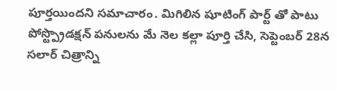పూర్తయిందని సమాచారం. మిగిలిన షూటింగ్ పార్ట్ తో పాటు పోస్ట్ప్రొడ‌క్ష‌న్ పనుల‌ను మే నెల క‌ల్లా పూర్తి చేసి, సెప్టెంబర్ 28న స‌లార్ చిత్రాన్ని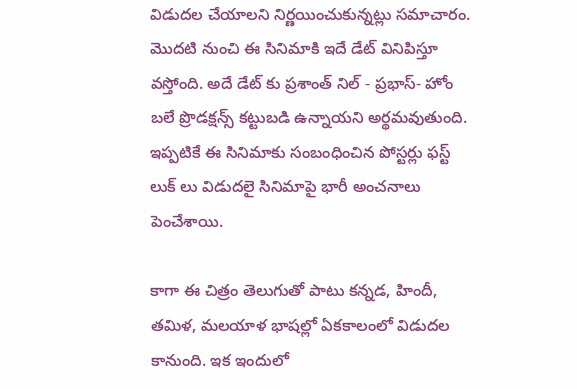విడుదల చేయాలని నిర్ణయించుకున్నట్లు సమాచారం. మొదటి నుంచి ఈ సినిమాకి ఇదే డేట్ వినిపిస్తూ వస్తోంది. అదే డేట్ కు ప్రశాంత్ నిల్ - ప్రభాస్- హోం బలే ప్రొడక్షన్స్ కట్టుబడి ఉన్నాయని అర్థమవుతుంది. ఇప్పటికే ఈ సినిమాకు సంబంధించిన పోస్టర్లు ఫస్ట్ లుక్ లు విడుదలై సినిమాపై భారీ అంచ‌నాలు పెంచేశాయి.

కాగా ఈ చిత్రం తెలుగుతో పాటు కన్నడ, హిందీ, తమిళ, మలయాళ భాషల్లో ఏకకాలంలో విడుదల కానుంది. ఇక ఇందులో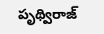పృథ్విరాజ్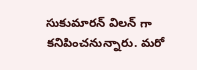సుకుమార‌న్ విలన్ గా కనిపించనున్నారు. మరో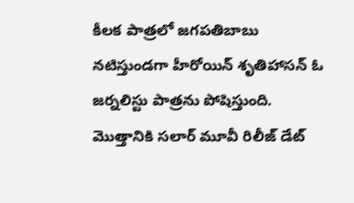కీలక పాత్రలో జగపతిబాబు నటిస్తుండగా హీరోయిన్ శృతిహాసన్ ఓ జర్నలిస్టు పాత్రను పోషిస్తుంది. మొత్తానికి స‌లార్ మూవీ రిలీజ్ డేట్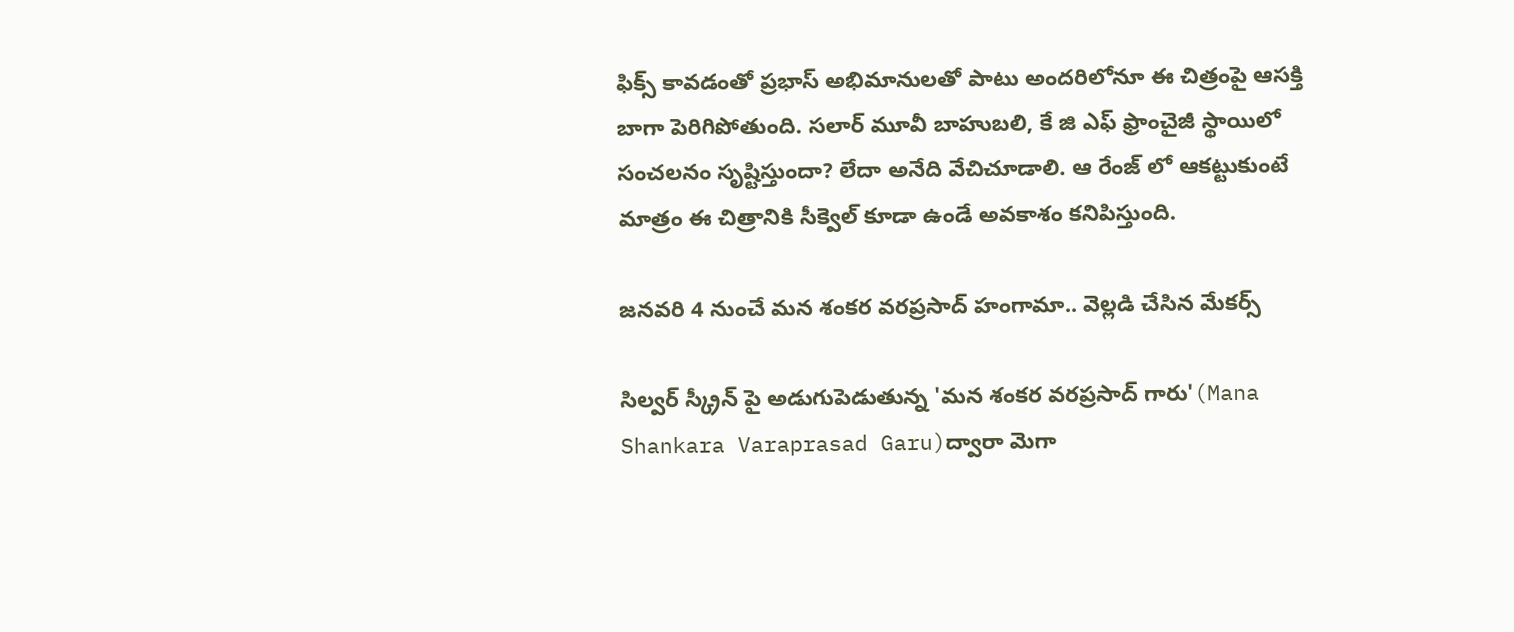ఫిక్స్ కావడంతో ప్రభాస్ అభిమానులతో పాటు అందరిలోనూ ఈ చిత్రంపై ఆసక్తి బాగా పెరిగిపోతుంది. సలార్ మూవీ బాహుబలి, కే జి ఎఫ్ ఫ్రాంచైజీ స్థాయిలో సంచ‌ల‌నం సృష్టిస్తుందా? లేదా అనేది వేచిచూడాలి. ఆ రేంజ్ లో ఆకట్టుకుంటే మాత్రం ఈ చిత్రానికి సీక్వెల్ కూడా ఉండే అవకాశం కనిపిస్తుంది.

జనవరి 4 నుంచే మన శంకర వరప్రసాద్ హంగామా.. వెల్లడి చేసిన మేకర్స్

సిల్వర్ స్క్రీన్ పై అడుగుపెడుతున్న 'మన శంకర వరప్రసాద్ గారు'(Mana Shankara Varaprasad Garu)ద్వారా మెగా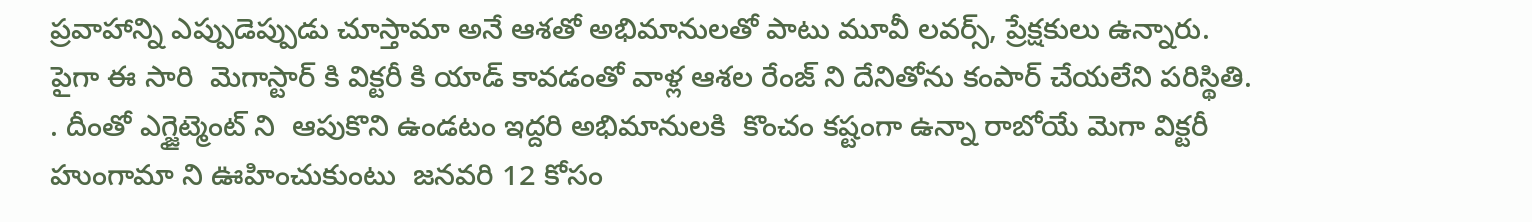ప్రవాహాన్ని ఎప్పుడెప్పుడు చూస్తామా అనే ఆశతో అభిమానులతో పాటు మూవీ లవర్స్, ప్రేక్షకులు ఉన్నారు. పైగా ఈ సారి  మెగాస్టార్ కి విక్టరీ కి యాడ్ కావడంతో వాళ్ల ఆశల రేంజ్ ని దేనితోను కంపార్ చేయలేని పరిస్థితి. . దీంతో ఎగ్జైట్మెంట్ ని  ఆపుకొని ఉండటం ఇద్దరి అభిమానులకి  కొంచం కష్టంగా ఉన్నా రాబోయే మెగా విక్టరీ హుంగామా ని ఊహించుకుంటు  జనవరి 12 కోసం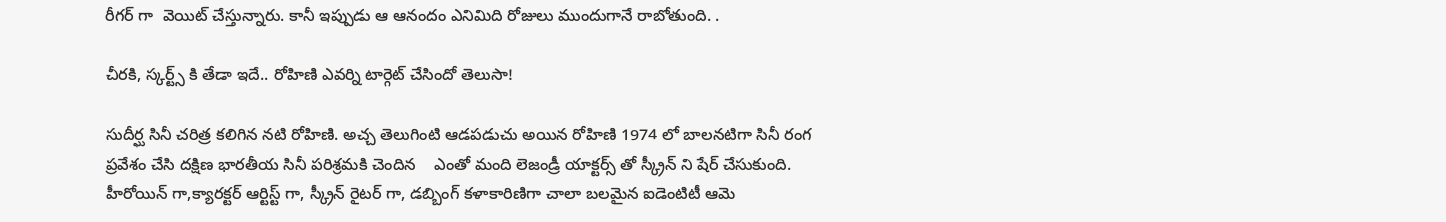రీగర్ గా  వెయిట్ చేస్తున్నారు. కానీ ఇప్పుడు ఆ ఆనందం ఎనిమిది రోజులు ముందుగానే రాబోతుంది. .

చీరకి, స్కర్ట్స్ కి తేడా ఇదే.. రోహిణి ఎవర్ని టార్గెట్ చేసిందో తెలుసా!

సుదీర్ఘ సినీ చరిత్ర కలిగిన నటి రోహిణి. అచ్చ తెలుగింటి ఆడపడుచు అయిన రోహిణి 1974 లో బాలనటిగా సినీ రంగ ప్రవేశం చేసి దక్షిణ భారతీయ సినీ పరిశ్రమకి చెందిన    ఎంతో మంది లెజండ్రీ యాక్టర్స్ తో స్క్రీన్ ని షేర్ చేసుకుంది. హీరోయిన్ గా,క్యారక్టర్ ఆర్టిస్ట్ గా, స్క్రీన్ రైటర్ గా, డబ్బింగ్ కళాకారిణిగా చాలా బలమైన ఐడెంటిటీ ఆమె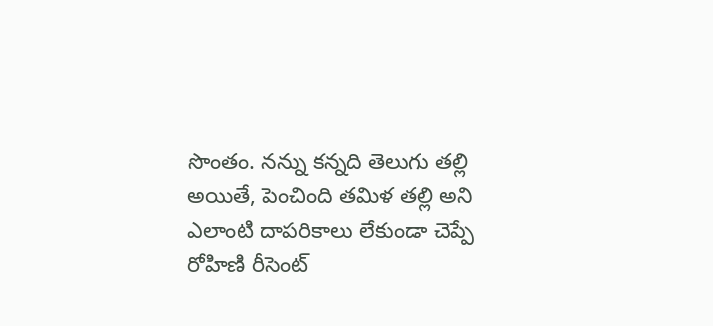సొంతం. నన్ను కన్నది తెలుగు తల్లి అయితే, పెంచింది తమిళ తల్లి అని ఎలాంటి దాపరికాలు లేకుండా చెప్పే రోహిణి రీసెంట్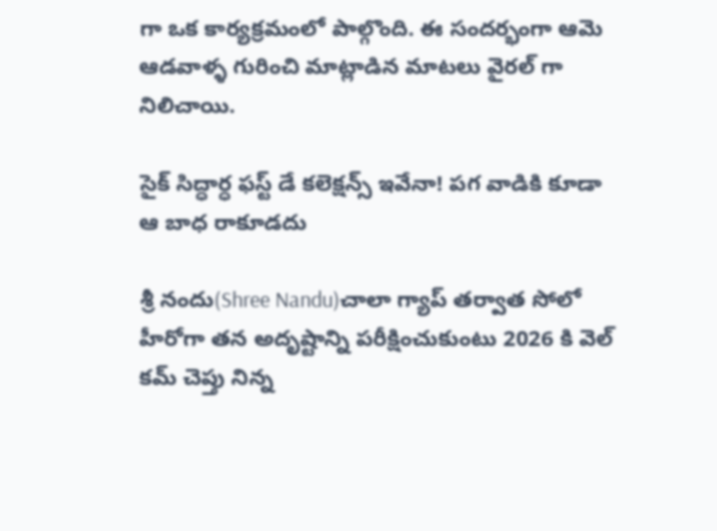గా ఒక కార్యక్రమంలో పాల్గొంది. ఈ సందర్భంగా ఆమె ఆడవాళ్ళ గురించి మాట్లాడిన మాటలు వైరల్ గా నిలిచాయి.

సైక్ సిద్ధార్ధ ఫస్ట్ డే కలెక్షన్స్ ఇవేనా! పగ వాడికి కూడా ఆ బాధ రాకూడదు

శ్రీ నందు(Shree Nandu)చాలా గ్యాప్ తర్వాత సోలో హీరోగా తన అదృష్టాన్ని పరీక్షించుకుంటు 2026 కి వెల్ కమ్ చెప్తు నిన్న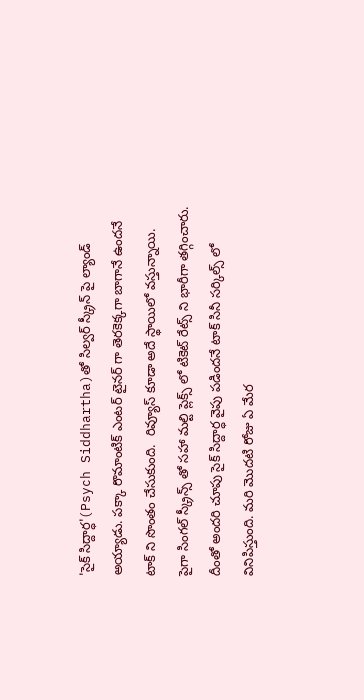'సైక్ సిద్దార్ధ'(Psych Siddhartha)తో సిల్వర్ స్క్రీన్ పై ల్యాండ్ అయ్యాడు. పక్కా రొమాంటిక్ ఎంటర్ టైనర్ గా తెరకెక్కగా బాగానే ఉందనే టాక్ ని సొంతం చేసుకుంది.  రివ్యూస్ కూడా అదే స్థాయిలో వస్తున్నాయి. పైగా సింగల్ స్క్రీన్స్ తో సహా మల్టి ప్లెక్స్ లో టికెట్ రేట్స్ ని భారీగా తగ్గించారు. దీంతో అందరి చూపు సైక్ సిద్దార్ధ వైపు పడిందనే టాక్ సినీ సర్కిల్స్ లో వినిపిస్తుంది. మరి మొదటి రోజు ఏ మేర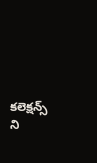కలెక్షన్స్ ని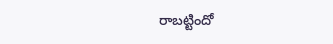రాబట్టిందో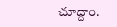చూద్దాం.